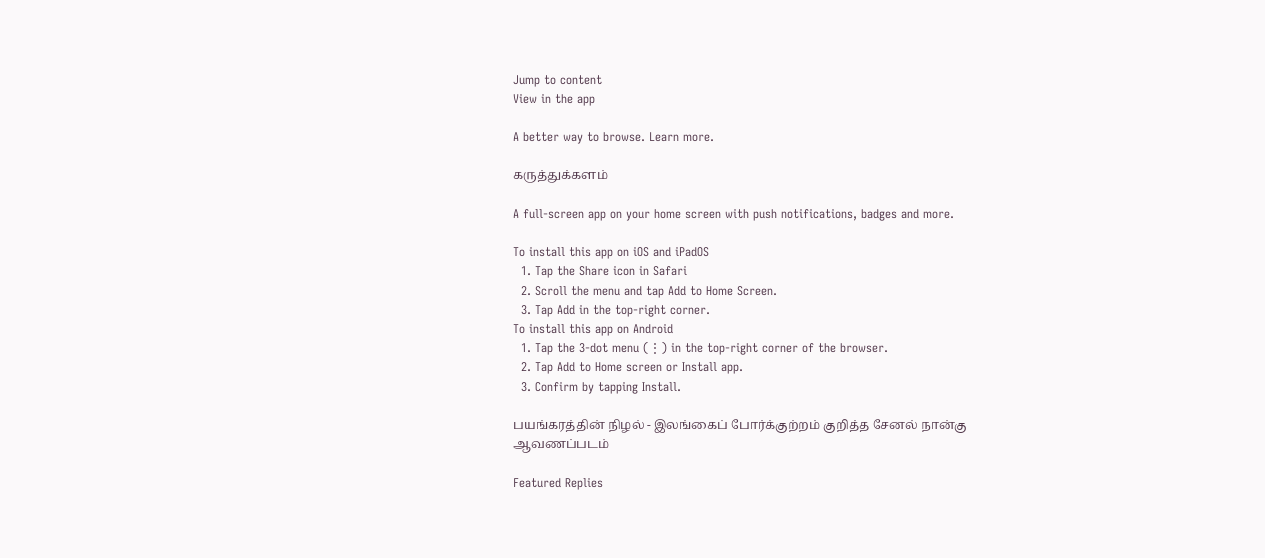Jump to content
View in the app

A better way to browse. Learn more.

கருத்துக்களம்

A full-screen app on your home screen with push notifications, badges and more.

To install this app on iOS and iPadOS
  1. Tap the Share icon in Safari
  2. Scroll the menu and tap Add to Home Screen.
  3. Tap Add in the top-right corner.
To install this app on Android
  1. Tap the 3-dot menu (⋮) in the top-right corner of the browser.
  2. Tap Add to Home screen or Install app.
  3. Confirm by tapping Install.

பயங்கரத்தின் நிழல் - இலங்கைப் போர்க்குற்றம் குறித்த சேனல் நான்கு ஆவணப்படம்

Featured Replies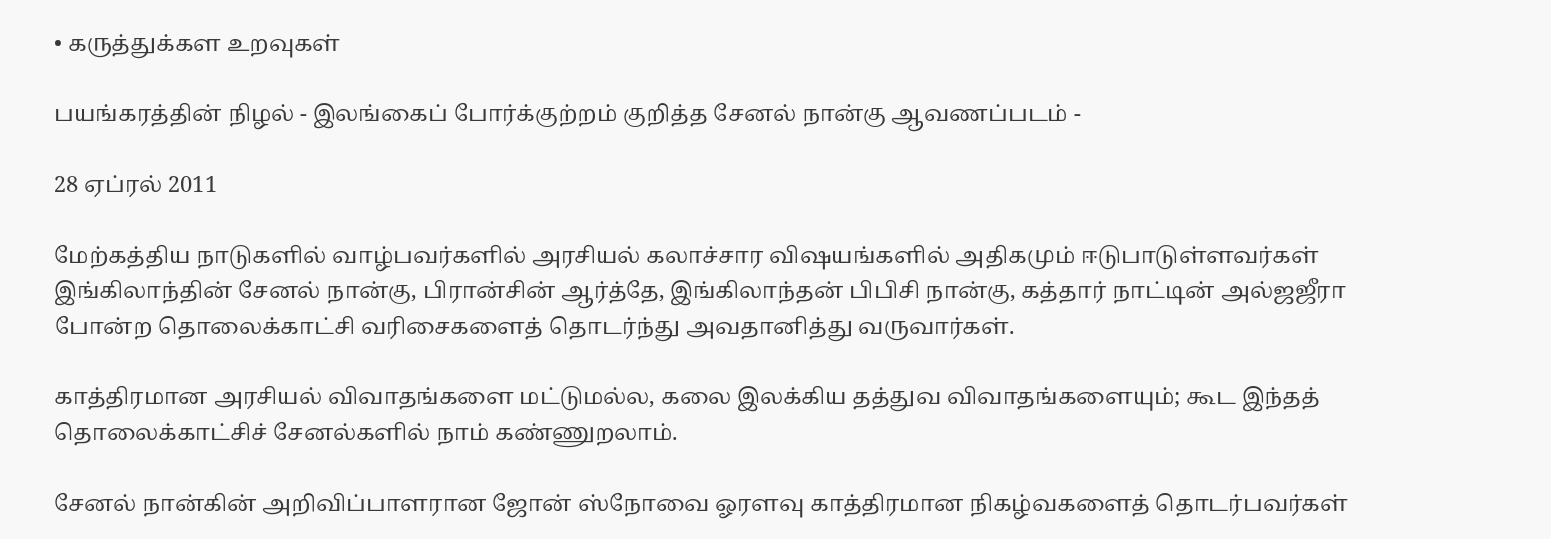• கருத்துக்கள உறவுகள்

பயங்கரத்தின் நிழல் - இலங்கைப் போர்க்குற்றம் குறித்த சேனல் நான்கு ஆவணப்படம் -

28 ஏப்ரல் 2011

மேற்கத்திய நாடுகளில் வாழ்பவர்களில் அரசியல் கலாச்சார விஷயங்களில் அதிகமும் ஈடுபாடுள்ளவர்கள் இங்கிலாந்தின் சேனல் நான்கு, பிரான்சின் ஆர்த்தே, இங்கிலாந்தன் பிபிசி நான்கு, கத்தார் நாட்டின் அல்ஜஜீரா போன்ற தொலைக்காட்சி வரிசைகளைத் தொடர்ந்து அவதானித்து வருவார்கள்.

காத்திரமான அரசியல் விவாதங்களை மட்டுமல்ல, கலை இலக்கிய தத்துவ விவாதங்களையும்; கூட இந்தத் தொலைக்காட்சிச் சேனல்களில் நாம் கண்ணுறலாம்.

சேனல் நான்கின் அறிவிப்பாளரான ஜோன் ஸ்நோவை ஓரளவு காத்திரமான நிகழ்வகளைத் தொடர்பவர்கள்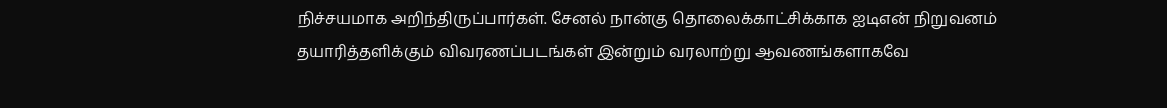நிச்சயமாக அறிந்திருப்பார்கள். சேனல் நான்கு தொலைக்காட்சிக்காக ஐடிஎன் நிறுவனம் தயாரித்தளிக்கும் விவரணப்படங்கள் இன்றும் வரலாற்று ஆவணங்களாகவே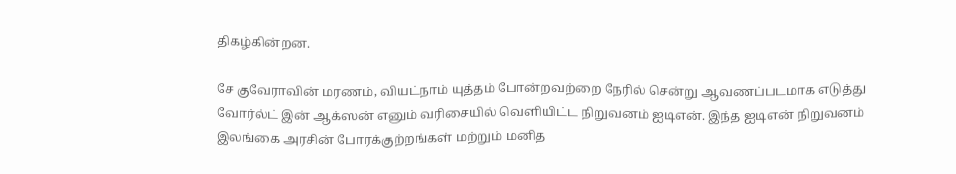திகழ்கின்றன.

சே குவேராவின் மரணம், வியட்நாம் யுத்தம் போன்றவற்றை நேரில் சென்று ஆவணப்படமாக எடுத்து வோர்ல்ட் இன் ஆக்ஸன் எனும் வரிசையில் வெளியிட்ட நிறுவனம் ஐடிஎன். இந்த ஐடிஎன் நிறுவனம் இலங்கை அரசின் போரக்குற்றங்கள் மற்றும் மனித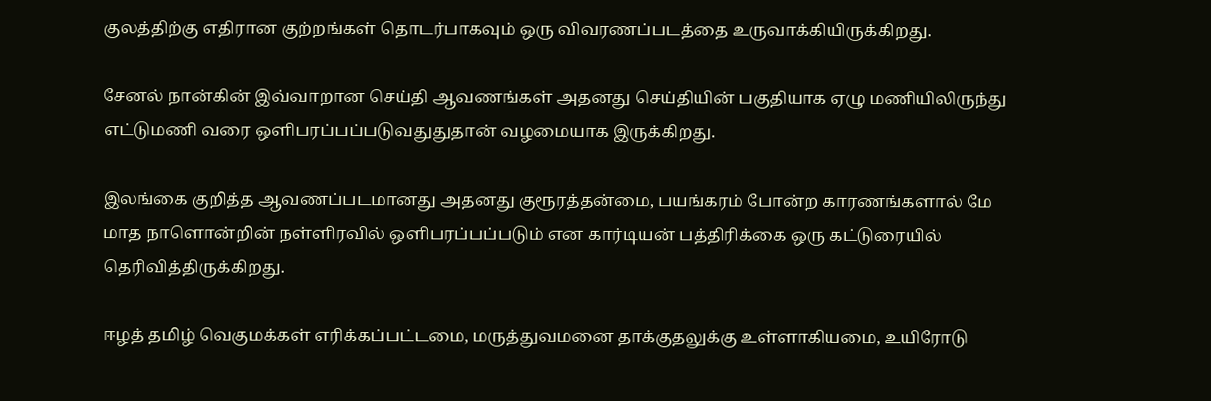குலத்திற்கு எதிரான குற்றங்கள் தொடர்பாகவும் ஒரு விவரணப்படத்தை உருவாக்கியிருக்கிறது.

சேனல் நான்கின் இவ்வாறான செய்தி ஆவணங்கள் அதனது செய்தியின் பகுதியாக ஏழு மணியிலிருந்து எட்டுமணி வரை ஒளிபரப்பப்படுவதுதுதான் வழமையாக இருக்கிறது.

இலங்கை குறித்த ஆவணப்படமானது அதனது குரூரத்தன்மை, பயங்கரம் போன்ற காரணங்களால் மே மாத நாளொன்றின் நள்ளிரவில் ஒளிபரப்பப்படும் என கார்டியன் பத்திரிக்கை ஒரு கட்டுரையில் தெரிவித்திருக்கிறது.

ஈழத் தமிழ் வெகுமக்கள் எரிக்கப்பட்டமை, மருத்துவமனை தாக்குதலுக்கு உள்ளாகியமை, உயிரோடு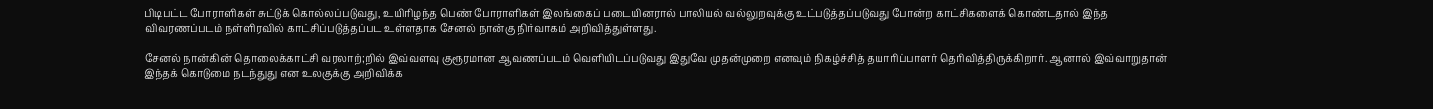பிடிபட்ட போராளிகள் சுட்டுக் கொல்லப்படுவது, உயிரிழந்த பெண் போராளிகள் இலங்கைப் படையினரால் பாலியல் வல்லுறவுக்கு உட்படுத்தப்படுவது போன்ற காட்சிகளைக் கொண்டதால் இந்த விவரணப்படம் நள்ளிரவில் காட்சிப்படுத்தப்பட உள்ளதாக சேனல் நான்கு நிர்வாகம் அறிவித்துள்ளது.

சேனல் நான்கின் தொலைக்காட்சி வரலாற்;றில் இவ்வளவு குரூரமான ஆவணப்படம் வெளியிடப்படுவது இதுவே முதன்முறை எனவும் நிகழ்ச்சித் தயாரிப்பாளர் தெரிவித்திருக்கிறார். ஆனால் இவ்வாறுதான் இந்தக் கொடுமை நடந்துது என உலகுக்கு அறிவிக்க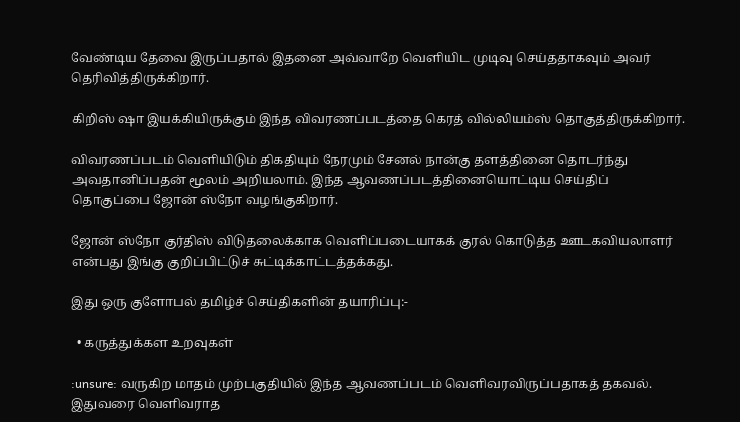வேண்டிய தேவை இருப்பதால் இதனை அவ்வாறே வெளியிட முடிவு செய்ததாகவும் அவர் தெரிவித்திருக்கிறார்.

கிறிஸ் ஷா இயக்கியிருக்கும் இந்த விவரணப்படத்தை கெரத் வில்லியம்ஸ் தொகுத்திருக்கிறார்.

விவரணப்படம் வெளியிடும் திகதியும் நேரமும் சேனல் நான்கு தளத்தினை தொடர்ந்து அவதானிப்பதன் மூலம் அறியலாம். இந்த ஆவணப்படத்தினையொட்டிய செய்திப் தொகுப்பை ஜோன் ஸ்நோ வழங்குகிறார்.

ஜோன் ஸ்நோ குர்திஸ் விடுதலைக்காக வெளிப்படையாகக் குரல் கொடுத்த ஊடகவியலாளர் என்பது இங்கு குறிப்பிட்டுச் சுட்டிக்காட்டத்தக்கது.

இது ஒரு குளோபல் தமிழ்ச் செய்திகளின் தயாரிப்பு:-

  • கருத்துக்கள உறவுகள்

:unsure: வருகிற மாதம் முற்பகுதியில் இந்த ஆவணப்படம் வெளிவரவிருப்பதாகத் தகவல். இதுவரை வெளிவராத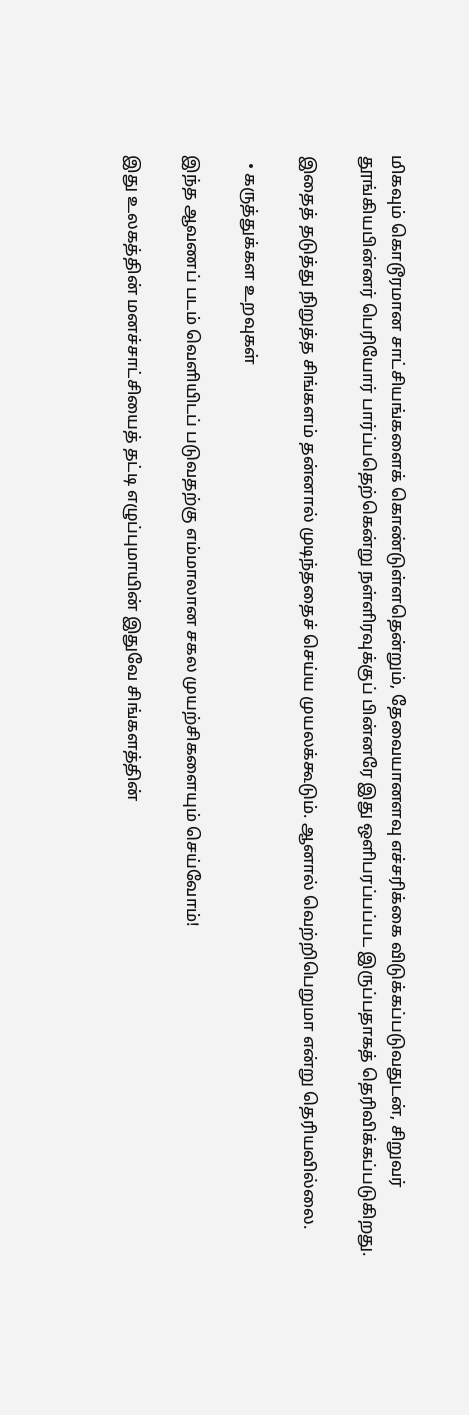மிகவும் கொடூரமான சாட்சியங்களைக் கொண்டுள்ளதென்றும், தேவையானளவு எச்சரிக்கை விடுக்கப்படுவதுடன், சிறுவர் தூங்கியபின்னர் பெரியோர் பார்ப்பதெற்கென்று நள்ளிரவுக்குப் பின்னரே இது ஒளிபரப்பப்பட இருப்பதாகத் தெரிவிக்கப்படுகிறது.

இதைத் தடுத்து நிறுத்த சிங்களம் தன்னால் முடிந்ததைச் செய்ய முயலக்கூடும். ஆனால் வெற்றிபெறுமா என்று தெரியவில்லை.

  • கருத்துக்கள உறவுகள்

இந்த ஆவணப் படம் வெளியிடப் படுவதற்கு எம்மாலான சகல முயற்சிகளையும் செய்வோம்!

இது உலகத்தின் மனச்சாட்சியைத் தட்டி எழுப்புமாயின் இதுவே சிங்களத்தின்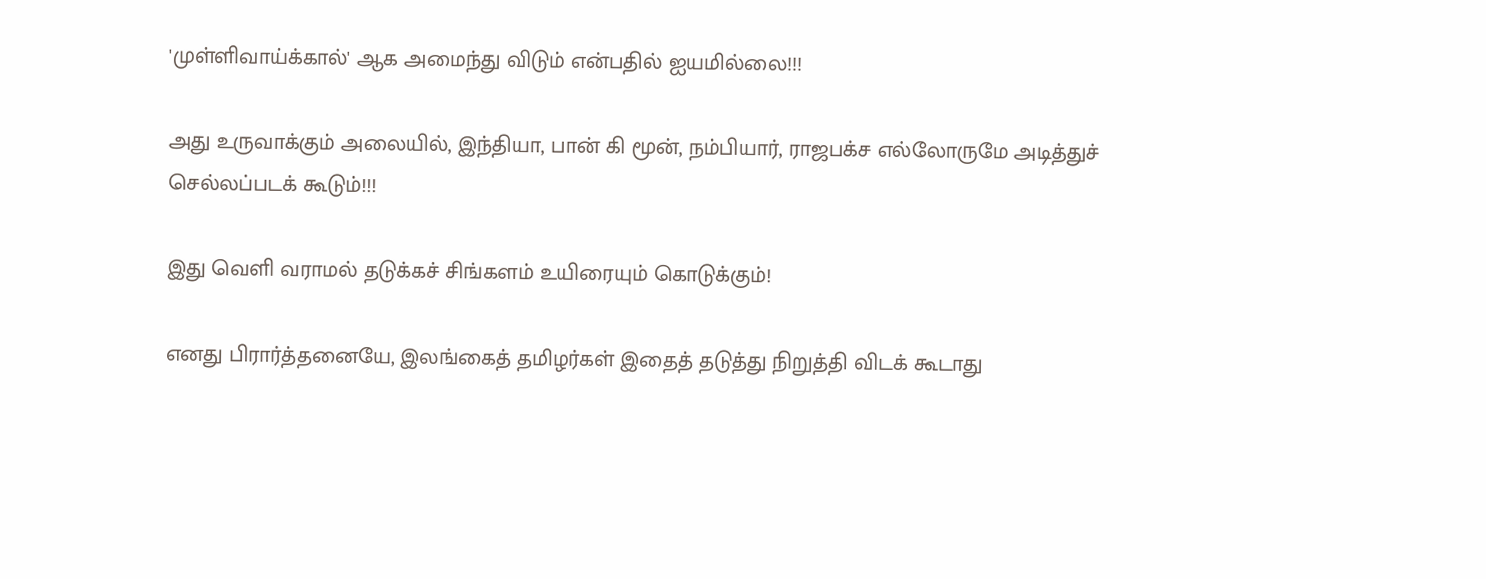'முள்ளிவாய்க்கால்' ஆக அமைந்து விடும் என்பதில் ஐயமில்லை!!!

அது உருவாக்கும் அலையில், இந்தியா, பான் கி மூன், நம்பியார், ராஜபக்ச எல்லோருமே அடித்துச் செல்லப்படக் கூடும்!!!

இது வெளி வராமல் தடுக்கச் சிங்களம் உயிரையும் கொடுக்கும்!

எனது பிரார்த்தனையே, இலங்கைத் தமிழர்கள் இதைத் தடுத்து நிறுத்தி விடக் கூடாது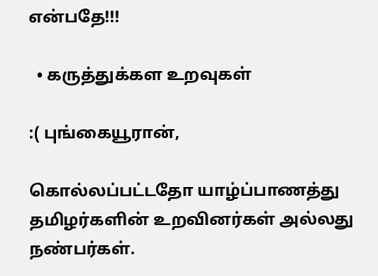என்பதே!!!

  • கருத்துக்கள உறவுகள்

:( புங்கையூரான்,

கொல்லப்பட்டதோ யாழ்ப்பாணத்து தமிழர்களின் உறவினர்கள் அல்லது நண்பர்கள்.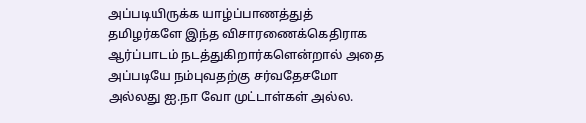அப்படியிருக்க யாழ்ப்பாணத்துத் தமிழர்களே இந்த விசாரணைக்கெதிராக ஆர்ப்பாடம் நடத்துகிறார்களென்றால் அதை அப்படியே நம்புவதற்கு சர்வதேசமோ அல்லது ஐ.நா வோ முட்டாள்கள் அல்ல.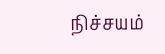நிச்சயம்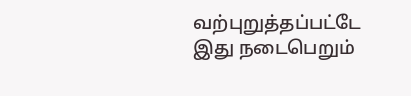வற்புறுத்தப்பட்டே இது நடைபெறும்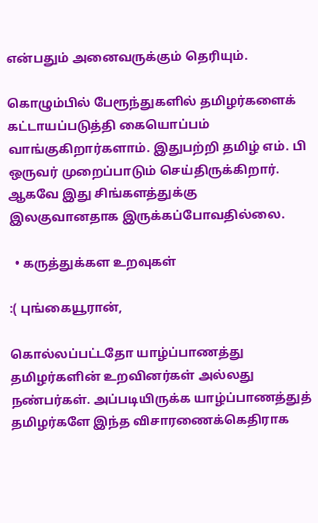என்பதும் அனைவருக்கும் தெரியும்.

கொழும்பில் பேரூந்துகளில் தமிழர்களைக் கட்டாயப்படுத்தி கையொப்பம் வாங்குகிறார்களாம். இதுபற்றி தமிழ் எம். பி ஒருவர் முறைப்பாடும் செய்திருக்கிறார். ஆகவே இது சிங்களத்துக்கு இலகுவானதாக இருக்கப்போவதில்லை.

  • கருத்துக்கள உறவுகள்

:( புங்கையூரான்,

கொல்லப்பட்டதோ யாழ்ப்பாணத்து தமிழர்களின் உறவினர்கள் அல்லது நண்பர்கள். அப்படியிருக்க யாழ்ப்பாணத்துத் தமிழர்களே இந்த விசாரணைக்கெதிராக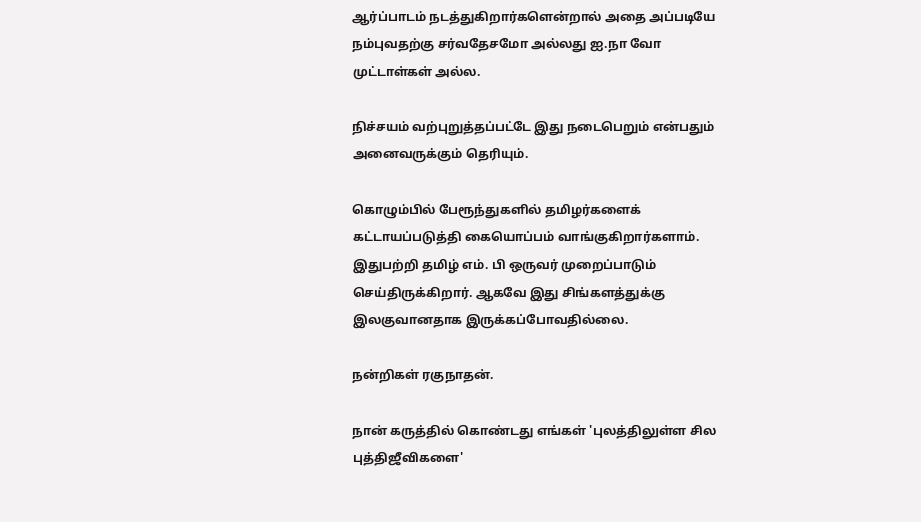ஆர்ப்பாடம் நடத்துகிறார்களென்றால் அதை அப்படியே நம்புவதற்கு சர்வதேசமோ அல்லது ஐ.நா வோ முட்டாள்கள் அல்ல.

நிச்சயம் வற்புறுத்தப்பட்டே இது நடைபெறும் என்பதும் அனைவருக்கும் தெரியும்.

கொழும்பில் பேரூந்துகளில் தமிழர்களைக் கட்டாயப்படுத்தி கையொப்பம் வாங்குகிறார்களாம். இதுபற்றி தமிழ் எம். பி ஒருவர் முறைப்பாடும் செய்திருக்கிறார். ஆகவே இது சிங்களத்துக்கு இலகுவானதாக இருக்கப்போவதில்லை.

நன்றிகள் ரகுநாதன்.

நான் கருத்தில் கொண்டது எங்கள் 'புலத்திலுள்ள சில புத்திஜீவிகளை'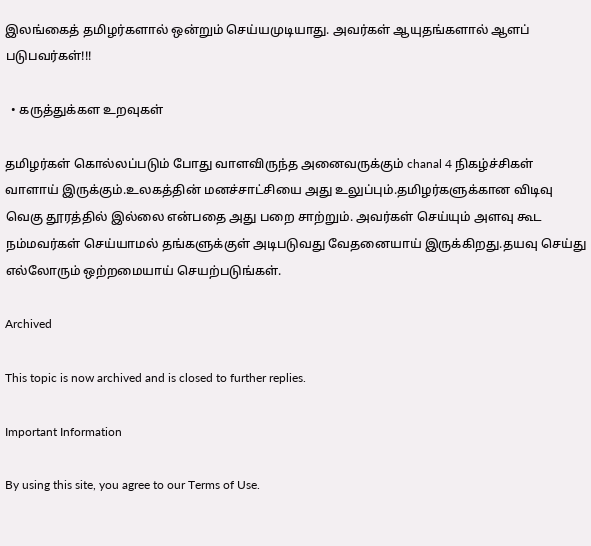இலங்கைத் தமிழர்களால் ஒன்றும் செய்யமுடியாது. அவர்கள் ஆயுதங்களால் ஆளப் படுபவர்கள்!!!

  • கருத்துக்கள உறவுகள்

தமிழர்கள் கொல்லப்படும் போது வாளவிருந்த அனைவருக்கும் chanal 4 நிகழ்ச்சிகள் வாளாய் இருக்கும்.உலகத்தின் மனச்சாட்சியை அது உலுப்பும்.தமிழர்களுக்கான விடிவு வெகு தூரத்தில் இல்லை என்பதை அது பறை சாற்றும். அவர்கள் செய்யும் அளவு கூட நம்மவர்கள் செய்யாமல் தங்களுக்குள் அடிபடுவது வேதனையாய் இருக்கிறது.தயவு செய்து எல்லோரும் ஒற்றமையாய் செயற்படுங்கள்.

Archived

This topic is now archived and is closed to further replies.

Important Information

By using this site, you agree to our Terms of Use.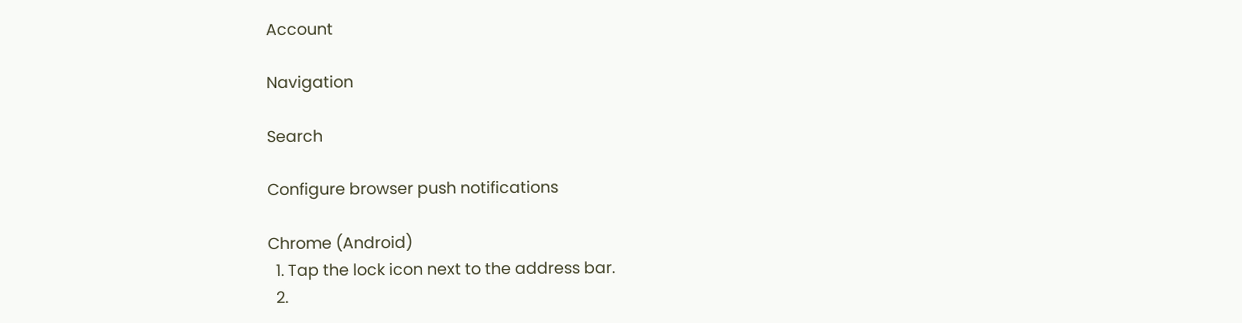Account

Navigation

Search

Configure browser push notifications

Chrome (Android)
  1. Tap the lock icon next to the address bar.
  2.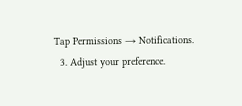Tap Permissions → Notifications.
  3. Adjust your preference.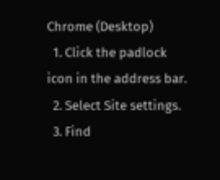Chrome (Desktop)
  1. Click the padlock icon in the address bar.
  2. Select Site settings.
  3. Find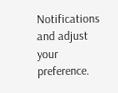Notifications and adjust your preference.